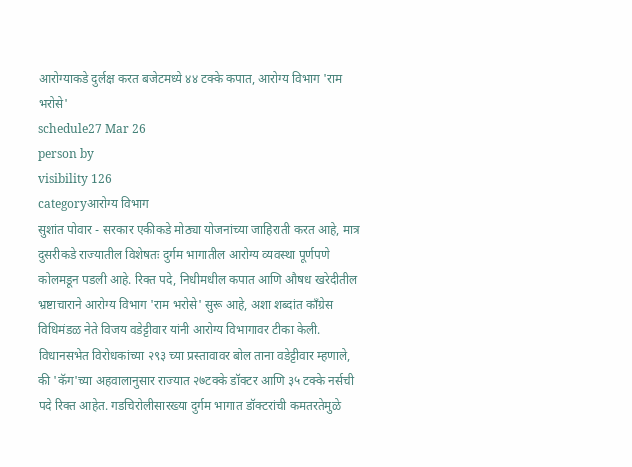आरोग्याकडे दुर्लक्ष करत बजेटमध्ये ४४ टक्के कपात, आरोग्य विभाग 'राम भरोसे'
schedule27 Mar 26
person by
visibility 126
categoryआरोग्य विभाग
सुशांत पोवार - सरकार एकीकडे मोठ्या योजनांच्या जाहिराती करत आहे, मात्र दुसरीकडे राज्यातील विशेषतः दुर्गम भागातील आरोग्य व्यवस्था पूर्णपणे कोलमडून पडली आहे. रिक्त पदे, निधीमधील कपात आणि औषध खरेदीतील भ्रष्टाचाराने आरोग्य विभाग 'राम भरोसे' सुरू आहे, अशा शब्दांत काँग्रेस विधिमंडळ नेते विजय वडेट्टीवार यांनी आरोग्य विभागावर टीका केली.
विधानसभेत विरोधकांच्या २९३ च्या प्रस्तावावर बोल ताना वडेट्टीवार म्हणाले, की 'कॅग'च्या अहवालानुसार राज्यात २७टक्के डॉक्टर आणि ३५ टक्के नर्सची पदे रिक्त आहेत. गडचिरोलीसारख्या दुर्गम भागात डॉक्टरांची कमतरतेमुळे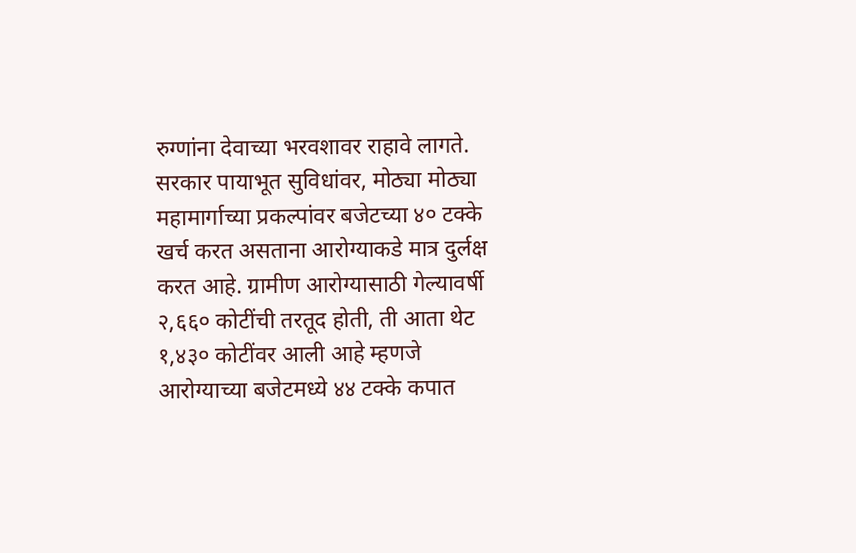रुग्णांना देवाच्या भरवशावर राहावे लागते. सरकार पायाभूत सुविधांवर, मोठ्या मोठ्या महामार्गाच्या प्रकल्पांवर बजेटच्या ४० टक्के खर्च करत असताना आरोग्याकडे मात्र दुर्लक्ष करत आहे. ग्रामीण आरोग्यासाठी गेल्यावर्षी २,६६० कोटींची तरतूद होती, ती आता थेट १,४३० कोटींवर आली आहे म्हणजे आरोग्याच्या बजेटमध्ये ४४ टक्के कपात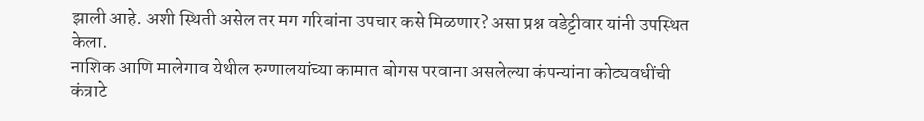झाली आहे. अशी स्थिती असेल तर मग गरिबांना उपचार कसे मिळणार? असा प्रश्न वडेट्टीवार यांनी उपस्थित केला.
नाशिक आणि मालेगाव येथील रुग्णालयांच्या कामात बोगस परवाना असलेल्या कंपन्यांना कोट्यवधींची कंत्राटे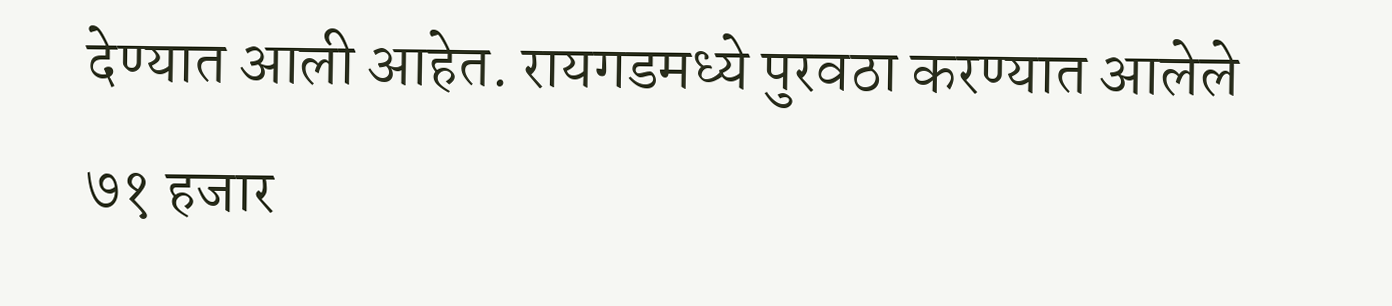देण्यात आली आहेत. रायगडमध्ये पुरवठा करण्यात आलेले ७१ हजार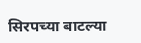सिरपच्या बाटल्या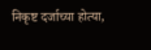निकृष्ट दर्जाच्या होत्या,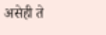असेही ते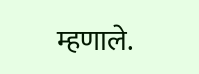म्हणाले.